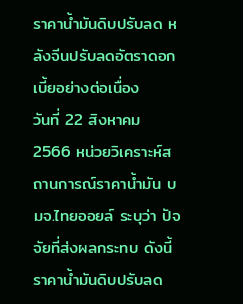ราคาน้ำมันดิบปรับลด หลังจีนปรับลดอัตราดอกเบี้ยอย่างต่อเนื่อง
วันที่ 22 สิงหาคม 2566 หน่วยวิเคราะห์สถานการณ์ราคาน้ำมัน บมจ.ไทยออยล์ ระบุว่า ปัจจัยที่ส่งผลกระทบ ดังนี้ ราคาน้ำมันดิบปรับลด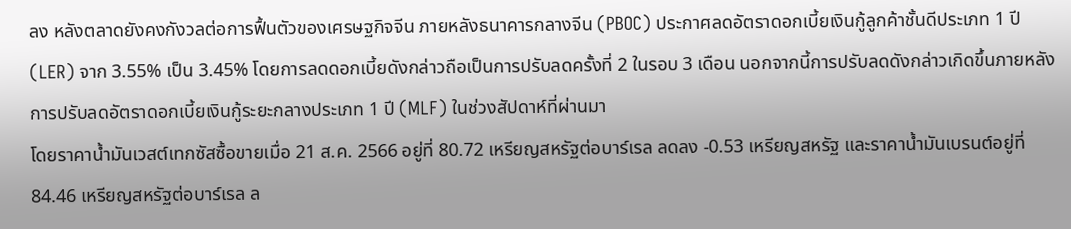ลง หลังตลาดยังคงกังวลต่อการฟื้นตัวของเศรษฐกิจจีน ภายหลังธนาคารกลางจีน (PBOC) ประกาศลดอัตราดอกเบี้ยเงินกู้ลูกค้าชั้นดีประเภท 1 ปี (LER) จาก 3.55% เป็น 3.45% โดยการลดดอกเบี้ยดังกล่าวถือเป็นการปรับลดครั้งที่ 2 ในรอบ 3 เดือน นอกจากนี้การปรับลดดังกล่าวเกิดขึ้นภายหลังการปรับลดอัตราดอกเบี้ยเงินกู้ระยะกลางประเภท 1 ปี (MLF) ในช่วงสัปดาห์ที่ผ่านมา
โดยราคาน้ำมันเวสต์เทกซัสซื้อขายเมื่อ 21 ส.ค. 2566 อยู่ที่ 80.72 เหรียญสหรัฐต่อบาร์เรล ลดลง -0.53 เหรียญสหรัฐ และราคาน้ำมันเบรนต์อยู่ที่ 84.46 เหรียญสหรัฐต่อบาร์เรล ล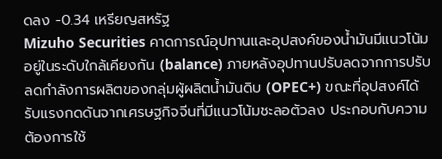ดลง -0.34 เหรียญสหรัฐ
Mizuho Securities คาดการณ์อุปทานและอุปสงค์ของน้ำมันมีแนวโน้มอยู่ในระดับใกล้เคียงกัน (balance) ภายหลังอุปทานปรับลดจากการปรับลดกำลังการผลิตของกลุ่มผู้ผลิตน้ำมันดิบ (OPEC+) ขณะที่อุปสงค์ได้รับแรงกดดันจากเศรษฐกิจจีนที่มีแนวโน้มชะลอตัวลง ประกอบกับความต้องการใช้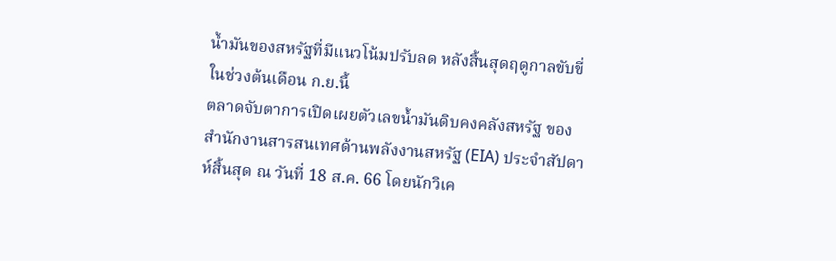น้ำมันของสหรัฐที่มีแนวโน้มปรับลด หลังสิ้นสุดฤดูกาลขับขี่ในช่วงต้นเดือน ก.ย.นี้
ตลาดจับตาการเปิดเผยตัวเลขน้ำมันดิบคงคลังสหรัฐ ของสำนักงานสารสนเทศด้านพลังงานสหรัฐ (EIA) ประจำสัปดาห์สิ้นสุด ณ วันที่ 18 ส.ค. 66 โดยนักวิเค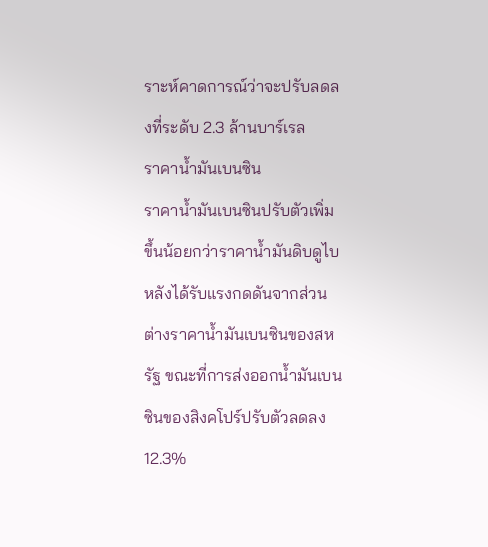ราะห์คาดการณ์ว่าจะปรับลดลงที่ระดับ 2.3 ล้านบาร์เรล
ราคาน้ำมันเบนซิน
ราคาน้ำมันเบนซินปรับตัวเพิ่มขึ้นน้อยกว่าราคาน้ำมันดิบดูไบ หลังได้รับแรงกดดันจากส่วนต่างราคาน้ำมันเบนซินของสหรัฐ ขณะที่การส่งออกน้ำมันเบนซินของสิงคโปร์ปรับตัวลดลง 12.3%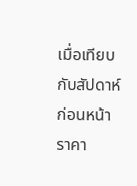เมื่อเทียบกับสัปดาห์ก่อนหน้า
ราคา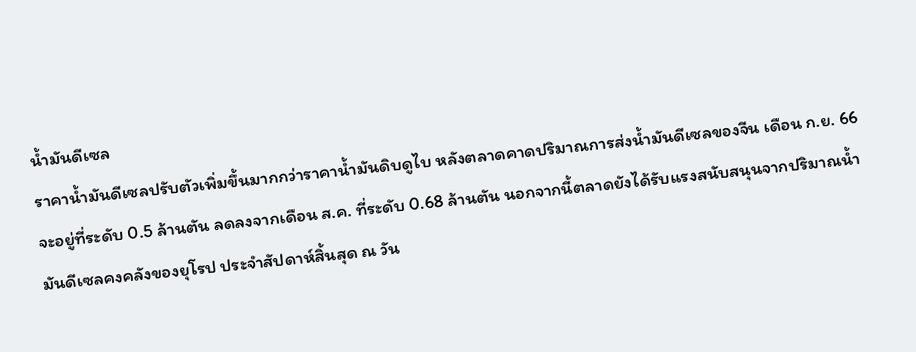น้ำมันดีเซล
ราคาน้ำมันดีเซลปรับตัวเพิ่มขึ้นมากกว่าราคาน้ำมันดิบดูไบ หลังตลาดคาดปริมาณการส่งน้ำมันดีเซลของจีน เดือน ก.ย. 66 จะอยู่ที่ระดับ 0.5 ล้านตัน ลดลงจากเดือน ส.ค. ที่ระดับ 0.68 ล้านตัน นอกจากนี้ตลาดยังได้รับแรงสนับสนุนจากปริมาณน้ำมันดีเซลคงคลังของยุโรป ประจำสัปดาห์สิ้นสุด ณ วัน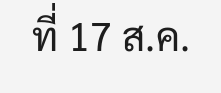ที่ 17 ส.ค.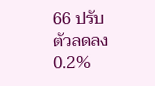66 ปรับตัวลดลง 0.2%